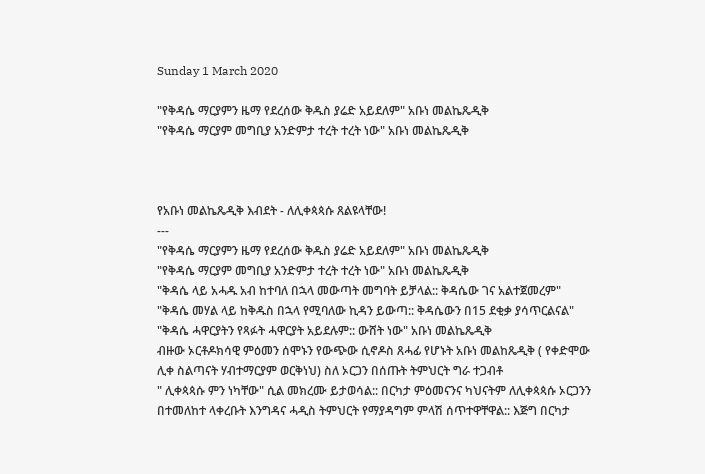Sunday 1 March 2020

"የቅዳሴ ማርያምን ዜማ የደረሰው ቅዱስ ያሬድ አይደለም" አቡነ መልኬጼዲቅ
"የቅዳሴ ማርያም መግቢያ አንድምታ ተረት ተረት ነው" አቡነ መልኬጼዲቅ



የአቡነ መልኬጼዲቅ እብደት - ለሊቀጳጳሱ ጸልዩላቸው!
---
"የቅዳሴ ማርያምን ዜማ የደረሰው ቅዱስ ያሬድ አይደለም" አቡነ መልኬጼዲቅ
"የቅዳሴ ማርያም መግቢያ አንድምታ ተረት ተረት ነው" አቡነ መልኬጼዲቅ
"ቅዳሴ ላይ አሓዱ አብ ከተባለ በኋላ መውጣት መግባት ይቻላል:: ቅዳሴው ገና አልተጀመረም"
"ቅዳሴ መሃል ላይ ከቅዱስ በኋላ የሚባለው ኪዳን ይውጣ:: ቅዳሴውን በ15 ደቂቃ ያሳጥርልናል"
"ቅዳሴ ሓዋርያትን የጻፉት ሓዋርያት አይደሉም:: ውሸት ነው" አቡነ መልኬጼዲቅ
ብዙው ኦርቶዶክሳዊ ምዕመን ሰሞኑን የውጭው ሲኖዶስ ጸሓፊ የሆኑት አቡነ መልከጼዲቅ ( የቀድሞው ሊቀ ስልጣናት ሃብተማርያም ወርቅነህ) ስለ ኦርጋን በሰጡት ትምህርት ግራ ተጋብቶ
" ሊቀጳጳሱ ምን ነካቸው" ሲል መክረሙ ይታወሳል:: በርካታ ምዕመናንና ካህናትም ለሊቀጳጳሱ ኦርጋንን በተመለከተ ላቀረቡት እንግዳና ሓዲስ ትምህርት የማያዳግም ምላሽ ሰጥተዋቸዋል:: እጅግ በርካታ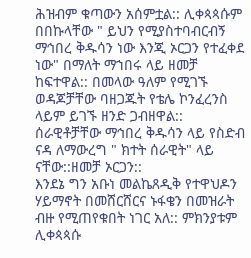ሕዝብም ቁጣውን አሰምቷል:: ሊቀጳጳሱም በበኩላቸው " ይህን የሚያስተባብርብኝ ማኅበረ ቅዱሳን ነው እንጂ ኦርጋን የተፈቀደ ነው" በማለት ማኀበሩ ላይ ዘመቻ ከፍተዋል:: በመላው ዓለም የሚገኙ ወዳጆቻቸው ባዘጋጁት የቴሌ ኮንፈረንስ ላይም ይገኙ ዘንድ ጋብዘዋል:: ሰራዊቶቻቸው ማኅበረ ቅዱሳን ላይ የስድብ ናዳ ለማውረግ " ክተት ሰራዊት" ላይ ናቸው::ዘመቻ ኦርጋን::
እንደኔ ግን አቡነ መልኬጸዲቅ የተዋህዶን ሃይማኖት በመሸርሸርና ኑፋቄን በመዝራት ብዙ የሚጠየቁበት ነገር አለ:: ምክንያቱም ሊቀጳጳሱ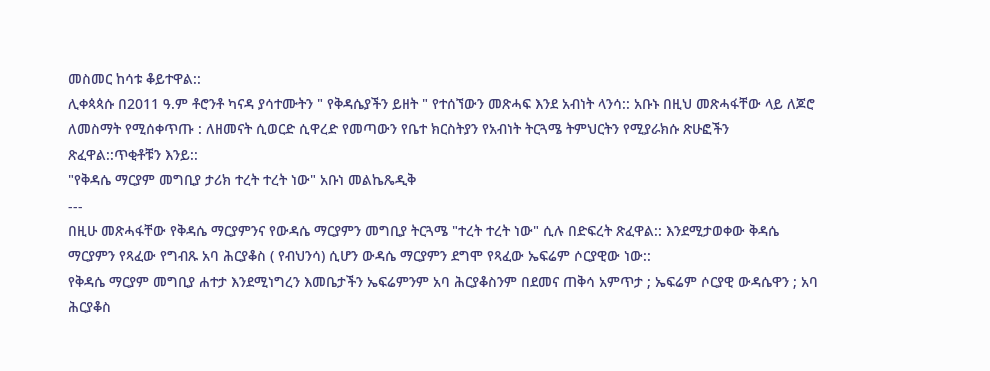መስመር ከሳቱ ቆይተዋል::
ሊቀጳጳሱ በ2011 ዓ.ም ቶሮንቶ ካናዳ ያሳተሙትን " የቅዳሴያችን ይዘት " የተሰኘውን መጽሓፍ እንደ አብነት ላንሳ:: አቡኑ በዚህ መጽሓፋቸው ላይ ለጆሮ ለመስማት የሚሰቀጥጡ : ለዘመናት ሲወርድ ሲዋረድ የመጣውን የቤተ ክርስትያን የአብነት ትርጓሜ ትምህርትን የሚያራክሱ ጽሁፎችን ጽፈዋል::ጥቂቶቹን እንይ::
"የቅዳሴ ማርያም መግቢያ ታሪክ ተረት ተረት ነው" አቡነ መልኬጼዲቅ
---
በዚሁ መጽሓፋቸው የቅዳሴ ማርያምንና የውዳሴ ማርያምን መግቢያ ትርጓሜ "ተረት ተረት ነው" ሲሉ በድፍረት ጽፈዋል:: እንደሚታወቀው ቅዳሴ ማርያምን የጻፈው የግብጹ አባ ሕርያቆስ ( የብህንሳ) ሲሆን ውዳሴ ማርያምን ደግሞ የጻፈው ኤፍሬም ሶርያዊው ነው::
የቅዳሴ ማርያም መግቢያ ሐተታ እንደሚነግረን እመቤታችን ኤፍሬምንም አባ ሕርያቆስንም በደመና ጠቅሳ አምጥታ ; ኤፍሬም ሶርያዊ ውዳሴዋን ; አባ ሕርያቆስ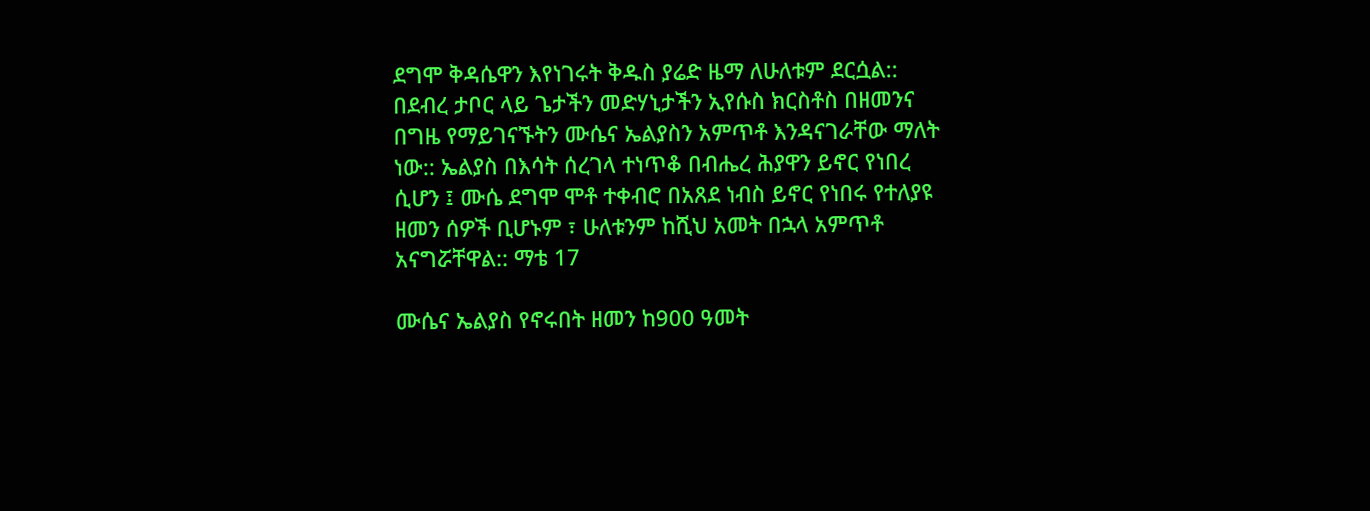ደግሞ ቅዳሴዋን እየነገሩት ቅዱስ ያሬድ ዜማ ለሁለቱም ደርሷል::
በደብረ ታቦር ላይ ጌታችን መድሃኒታችን ኢየሱስ ክርስቶስ በዘመንና በግዜ የማይገናኙትን ሙሴና ኤልያስን አምጥቶ እንዳናገራቸው ማለት ነው:: ኤልያስ በእሳት ሰረገላ ተነጥቆ በብሔረ ሕያዋን ይኖር የነበረ ሲሆን ፤ ሙሴ ደግሞ ሞቶ ተቀብሮ በአጸደ ነብስ ይኖር የነበሩ የተለያዩ ዘመን ሰዎች ቢሆኑም ፣ ሁለቱንም ከሺህ አመት በኋላ አምጥቶ አናግሯቸዋል:: ማቴ 17

ሙሴና ኤልያስ የኖሩበት ዘመን ከ900 ዓመት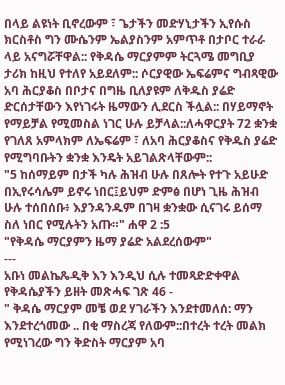በላይ ልዩነት ቢኖረውም ፣ ጌታችን መድሃኒታችን ኢየሱስ ክርስቶስ ግን ሙሴንም ኤልያስንም አምጥቶ በታቦር ተራራ ላይ አናግሯቸዋል:: የቅዳሴ ማርያምም ትርጓሜ መግቢያ ታሪክ ከዚህ የተለየ አይደለም:: ሶርያዊው ኤፍሬምና ግብጻዊው አባ ሕርያቆስ በቦታና በግዜ ቢለያዩም ለቅዱስ ያሬድ ድርሰታቸውን እየነገሩት ዜማውን ሊደርስ ችሏል:: በሃይማኖት የማይቻል የሚመስል ነገር ሁሉ ይቻላል::ለሓዋርያት 72 ቋንቋ የገለጸ አምላክም ለኤፍሬም ፣ ለአባ ሕርያቆስና የቅዱስ ያሬድ የሚግባቡትን ቋንቋ እንዴት አይገልጽላቸውም::
"5 ከሰማይም በታች ካሉ ሕዝብ ሁሉ በጸሎት የተጉ አይሁድ በኢየሩሳሌም ይኖሩ ነበር፤ይህም ድምፅ በሆነ ጊዜ ሕዝብ ሁሉ ተሰበሰቡ፥ እያንዳንዱም በገዛ ቋንቋው ሲናገሩ ይሰማ ስለ ነበር የሚሉትን አጡ።" ሐዋ 2 :5
"የቅዳሴ ማርያምን ዜማ ያሬድ አልደረሰውም"
---
አቡነ መልኬጼዲቅ እን እንዲህ ሲሉ ተመጻድድቀዋል የቅዳሴያችን ይዘት መጽሓፍ ገጽ 46 -
" ቅዳሴ ማርያም መቼ ወደ ሃገራችን እንደተመለሰ: ማን እንደተረጎመው .. በቂ ማስረጃ የለውም::በተረት ተረት መልክ የሚነገረው ግን ቅድስት ማርያም አባ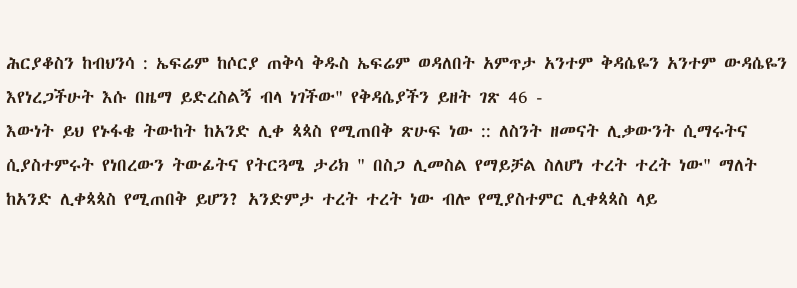ሕርያቆስን ከብህንሳ : ኤፍሬም ከሶርያ ጠቅሳ ቅዱስ ኤፍሬም ወዳለበት አምጥታ አንተም ቅዳሴዬን አንተም ውዳሴዬን እየነረጋችሁት እሱ በዜማ ይድረስልኝ ብላ ነገችው" የቅዳሴያችን ይዘት ገጽ 46 -
እውነት ይህ የኑፋቄ ትውከት ከአንድ ሊቀ ጳጳስ የሚጠበቅ ጽሁፍ ነው :: ለስንት ዘመናት ሊቃውንት ሲማሩትና ሲያስተምሩት የነበረውን ትውፊትና የትርጓሜ ታሪክ " በስጋ ሊመስል የማይቻል ስለሆነ ተረት ተረት ነው" ማለት ከአንድ ሊቀጳጳስ የሚጠበቅ ይሆን? አንድምታ ተረት ተረት ነው ብሎ የሚያስተምር ሊቀጳጳስ ላይ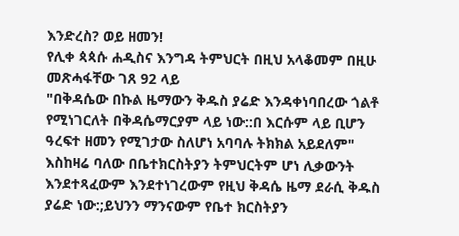እንድረስ? ወይ ዘመን!
የሊቀ ጳጳሱ ሐዲስና እንግዳ ትምህርት በዚህ አላቆመም በዚሁ መጽሓፋቸው ገጸ 92 ላይ
"በቅዳሴው በኩል ዜማውን ቅዱስ ያሬድ እንዳቀነባበረው ጎልቶ የሚነገርለት በቅዳሴማርያም ላይ ነው::በ እርሱም ላይ ቢሆን ዓረፍተ ዘመን የሚገታው ስለሆነ አባባሉ ትክክል አይደለም"
እስከዛሬ ባለው በቤተክርስትያን ትምህርትም ሆነ ሊቃውንት እንደተጻፈውም እንደተነገረውም የዚህ ቅዳሴ ዜማ ደራሲ ቅዱስ ያሬድ ነው:;ይህንን ማንናውም የቤተ ክርስትያን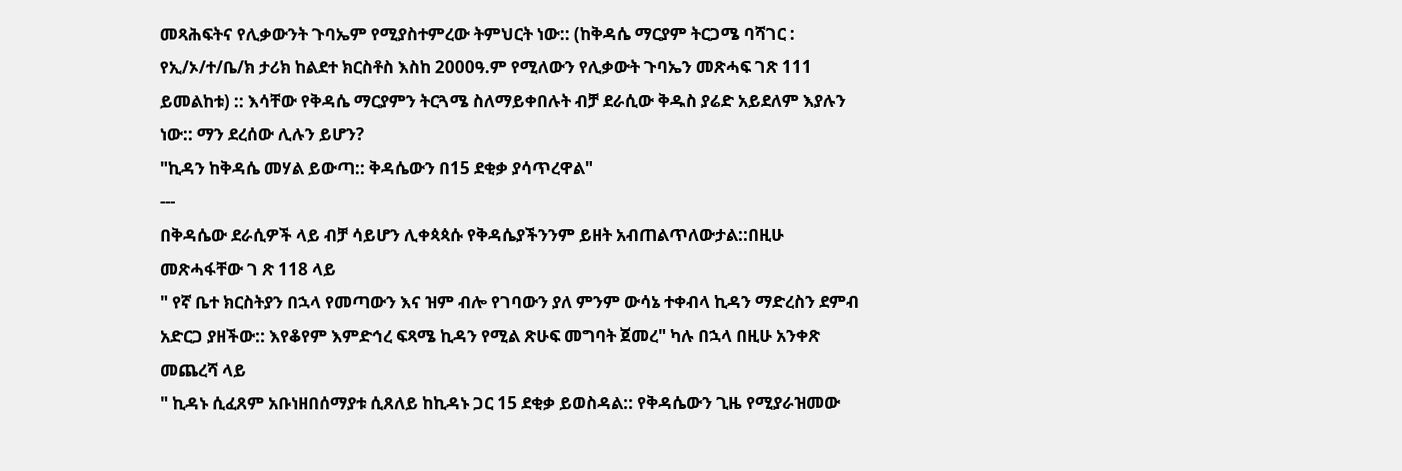መጻሕፍትና የሊቃውንት ጉባኤም የሚያስተምረው ትምህርት ነው:: (ከቅዳሴ ማርያም ትርጋሜ ባሻገር : የኢ/ኦ/ተ/ቤ/ክ ታሪክ ከልደተ ክርስቶስ እስከ 2000ዓ.ም የሚለውን የሊቃውት ጉባኤን መጽሓፍ ገጽ 111 ይመልከቱ) :: እሳቸው የቅዳሴ ማርያምን ትርጓሜ ስለማይቀበሉት ብቻ ደራሲው ቅዱስ ያሬድ አይደለም እያሉን ነው:: ማን ደረሰው ሊሉን ይሆን?
"ኪዳን ከቅዳሴ መሃል ይውጣ:: ቅዳሴውን በ15 ደቂቃ ያሳጥረዋል"
---
በቅዳሴው ደራሲዎች ላይ ብቻ ሳይሆን ሊቀጳጳሱ የቅዳሴያችንንም ይዘት አብጠልጥለውታል::በዚሁ መጽሓፋቸው ገ ጽ 118 ላይ
" የኛ ቤተ ክርስትያን በኋላ የመጣውን እና ዝም ብሎ የገባውን ያለ ምንም ውሳኔ ተቀብላ ኪዳን ማድረስን ደምብ አድርጋ ያዘችው:: እየቆየም እምድኅረ ፍጻሜ ኪዳን የሚል ጽሁፍ መግባት ጀመረ" ካሉ በኋላ በዚሁ አንቀጽ መጨረሻ ላይ
" ኪዳኑ ሲፈጸም አቡነዘበሰማያቱ ሲጸለይ ከኪዳኑ ጋር 15 ደቂቃ ይወስዳል:: የቅዳሴውን ጊዜ የሚያራዝመው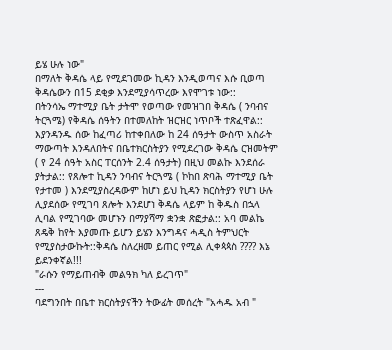ይሄ ሁሉ ነው"
በማለት ቅዳሴ ላይ የሚደገመው ኪዳን እንዲወጣና እሱ ቢወጣ ቅዳሴውን በ15 ደቂቃ እንደሚያሳጥረው እየሞገቱ ነው::
በትንሳኤ ማተሚያ ቤት ታትሞ የወጣው የመዝገበ ቅዳሴ ( ንባብና ትርጓሜ) የቅዳሴ ሰዓትን በተመለከት ዝርዝር ነጥቦች ተጽፈዋል:: እያንዳንዱ ሰው ከፈጣሪ ከተቀበለው ከ 24 ሰዓታት ውስጥ አስራት ማውጣት እንዳለበትና በቤተክርስትያን የሚደረገው ቅዳሴ ርዝመትም ( የ 24 ሰዓት አስር ፐርሰንት 2.4 ሰዓታት) በዚህ መልኩ እንደሰራ ያትታል:: የጸሎተ ኪዳን ንባብና ትርጓሜ ( ኮከበ ጽባሕ ማተሚያ ቤት የታተመ ) እንደሚያስረዳውም ከሆነ ይህ ኪዳን ክርስትያን የሆነ ሁሉ ሊያደሰው የሚገባ ጸሎት እንደሆነ ቅዳሴ ላይም ከ ቅዱስ በኋላ ሊባል የሚገባው መሆኑን በማያሻማ ቋንቋ ጽፎታል:: አባ መልኬ ጸዴቅ ከየት እያመጡ ይሆን ይሄን እንግዳና ሓዲስ ትምህርት የሚያስታውኩት::ቅዳሴ ስለረዘመ ይጠር የሚል ሊቀጳጳስ ???? እኔ ይደንቀኛል!!!
"ራሱን የማይጠብቅ መልዓክ ካለ ይረገጥ"
---
ባደግንበት በቤተ ክርስትያናችን ትውፊት መሰረት "አሓዱ አብ "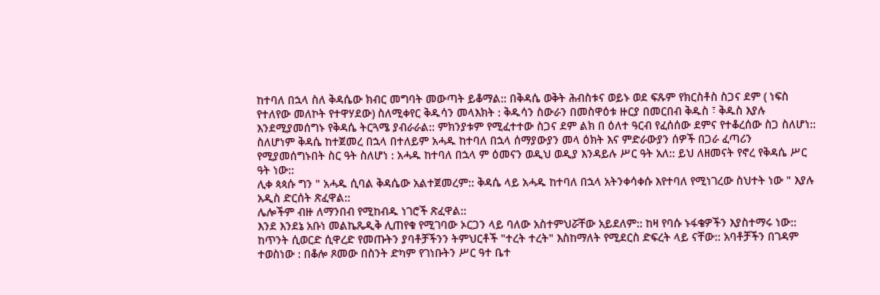ከተባለ በኋላ ስለ ቅዳሴው ክብር መግባት መውጣት ይቆማል:: በቅዳሴ ወቅት ሕብስቱና ወይኑ ወደ ፍጹም የክርስቶስ ስጋና ደም ( ነፍስ የተለየው መለኮት የተዋሃደው) ስለሚቀየር ቅዱሳን መላእክት : ቅዱሳን ስውራን በመስዋዕቱ ዙርያ በመርበብ ቅዱስ ፣ ቅዱስ እያሉ እንደሚያመሰግኑ የቅዳሴ ትርጓሜ ያብራራል:: ምክንያቱም የሚፈተተው ስጋና ደም ልክ በ ዕለተ ዓርብ የፈሰሰው ደምና የተቆረሰው ስጋ ስለሆነ:: ስለሆነም ቅዳሴ ከተጀመረ በኋላ በተለይም አሓዱ ከተባለ በኋላ ሰማያውያን መላ ዕክት እና ምድራውያን ሰዎች በጋራ ፈጣሪን የሚያመሰግኑበት ስር ዓት ስለሆነ : አሓዱ ከተባለ በኋላ ም ዕመናን ወዲህ ወዲያ እንዳይሉ ሥር ዓት አለ:: ይህ ለዘመናት የኖረ የቅዳሴ ሥር ዓት ነው::
ሊቀ ጳጳሱ ግን " አሓዱ ሲባል ቅዳሴው አልተጀመረም:: ቅዳሴ ላይ አሓዱ ከተባለ በኋላ አትንቀሳቀሱ እየተባለ የሚነገረው ስህተት ነው " እያሉ አዲስ ድርሰት ጽፈዋል::
ሌሎችም ብዙ ለማንበብ የሚከብዱ ነገሮች ጽፈዋል::
እንደ እንደኔ አቡነ መልኬጼዲቅ ሊጠየቁ የሚገባው ኦርጋን ላይ ባለው አስተምህሯቸው አይደለም:: ከዛ የባሱ ኑፋቄዎችን እያስተማሩ ነው:: ከጥንት ሲወርድ ሲዋረድ የመጡትን ያባቶቻችንን ትምህርቶች "ተረት ተረት" እስከማለት የሚደርስ ድፍረት ላይ ናቸው:: አባቶቻችን በገዳም ተወስነው : በቆሎ ጾመው በስንት ድካም የገነቡትን ሥር ዓተ ቤተ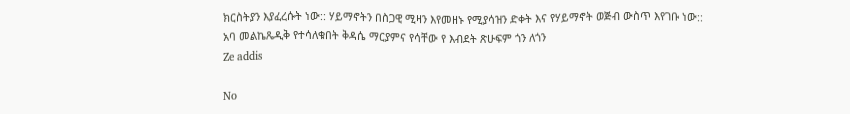ክርስትያን እያፈረሱት ነው:: ሃይማኖትን በስጋዊ ሚዛን እየመዘኑ የሚያሳዝን ድቀት እና የሃይማኖት ወጅብ ውስጥ እየገቡ ነው::
አባ መልኬጼዲቅ የተሳለቁበት ቅዳሴ ማርያምና የሳቸው የ እብደት ጽሁፍም ጎን ለጎን
Ze addis

No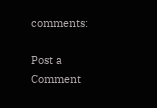comments:

Post a Comment